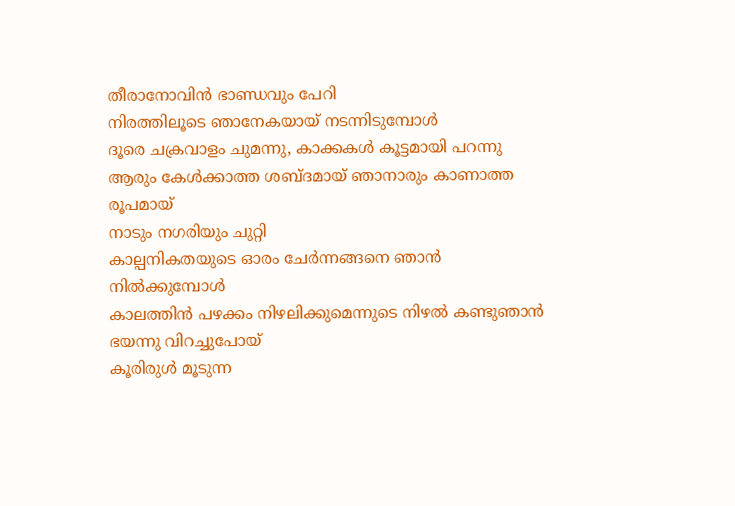തീരാനോവിൻ ഭാണ്ഡവും പേറി
നിരത്തിലൂടെ ഞാനേകയായ് നടന്നിടുമ്പോൾ
ദൂരെ ചക്രവാളം ചുമന്നു, കാക്കകൾ കൂട്ടമായി പറന്നു
ആരും കേൾക്കാത്ത ശബ്ദമായ് ഞാനാരും കാണാത്ത രൂപമായ്
നാടും നഗരിയും ചുറ്റി
കാല്പനികതയുടെ ഓരം ചേർന്നങ്ങനെ ഞാൻ നിൽക്കുമ്പോൾ
കാലത്തിൻ പഴക്കം നിഴലിക്കുമെന്നുടെ നിഴൽ കണ്ടുഞാൻ ഭയന്നു വിറച്ചുപോയ്
കൂരിരുൾ മൂടുന്ന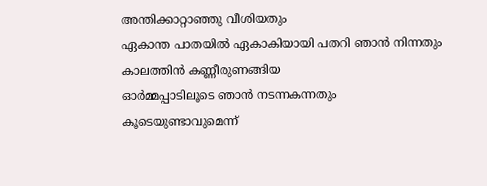അന്തിക്കാറ്റാഞ്ഞു വീശിയതും
ഏകാന്ത പാതയിൽ ഏകാകിയായി പതറി ഞാൻ നിന്നതും
കാലത്തിൻ കണ്ണീരുണങ്ങിയ
ഓർമ്മപ്പാടിലൂടെ ഞാൻ നടന്നകന്നതും
കൂടെയുണ്ടാവുമെന്ന്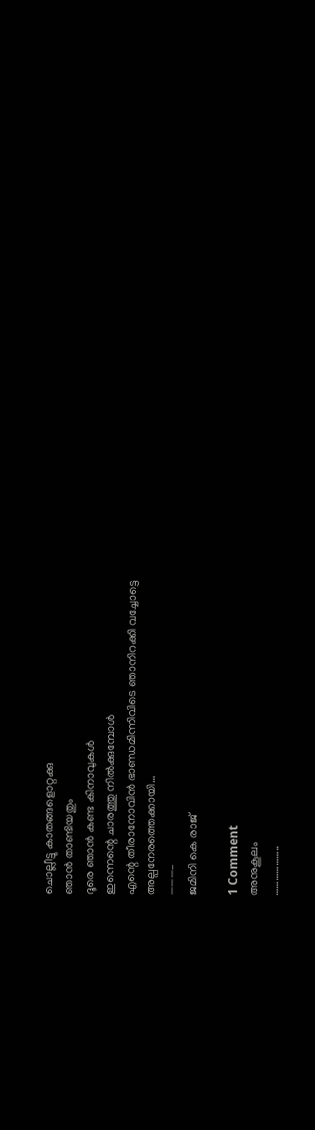ചൊല്ലീട്ടു കാതങ്ങളൊറ്റക്കു
ഞാൻ താണ്ടിയതും
ദൂരെ ഞാൻ കണ്ട കിനാവുകൾ
ഇന്നെന്റെ ചാരത്തു നിൽക്കുമ്പോൾ
എന്റെ തീരാനോവിൻ ഭാണ്ഡമിന്നിവിടെ ഞാനിറക്കി വച്ചോട്ടെ
അല്പനേരത്തെക്കായി…
———–
ജമിനി കെ രാജ്

1 Comment
അനുകൂലം
………………..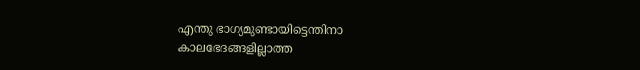എന്തു ഭാഗ്യമുണ്ടായിട്ടെന്തിനാ
കാലഭേദങ്ങളില്ലാത്ത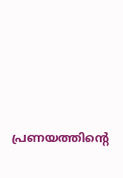പ്രണയത്തിന്റെ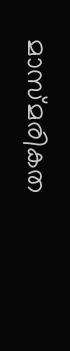മാസ്മരികത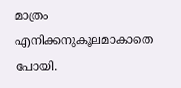മാത്രം
എനിക്കനുകൂലമാകാതെ പോയി.